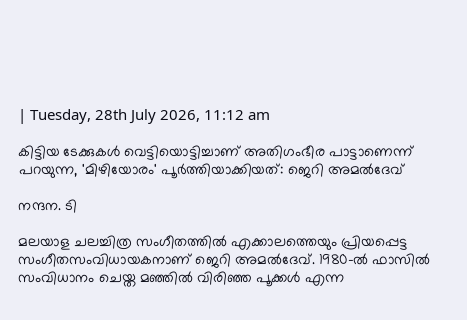| Tuesday, 28th July 2026, 11:12 am

കിട്ടിയ ടേക്കുകൾ വെട്ടിയൊട്ടിച്ചാണ് അതിഗംഭീര പാട്ടാണെന്ന് പറയുന്ന, 'മിഴിയോരം' പൂർത്തിയാക്കിയത്: ജെറി അമൽദേവ്

നന്ദന. ടി

മലയാള ചലച്ചിത്ര സംഗീതത്തിൽ എക്കാലത്തെയും പ്രിയപ്പെട്ട സംഗീതസംവിധായകനാണ് ജെറി അമൽദേവ്. 1980-ൽ ഫാസിൽ സംവിധാനം ചെയ്ത മഞ്ഞിൽ വിരിഞ്ഞ പൂക്കൾ എന്ന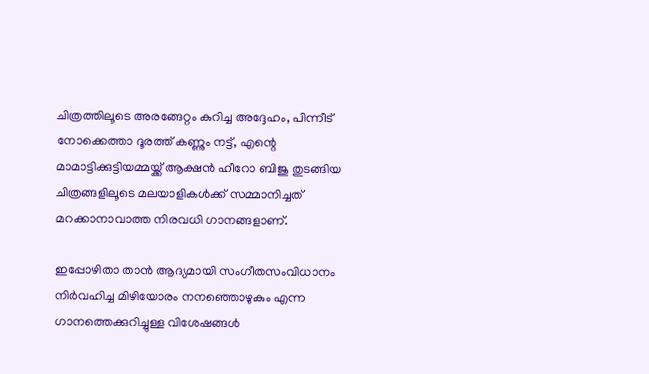ചിത്രത്തിലൂടെ അരങ്ങേറ്റം കുറിച്ച അദ്ദേഹം, പിന്നീട് നോക്കെത്താ ദൂരത്ത് കണ്ണും നട്ട്, എന്റെ മാമാട്ടിക്കുട്ടിയമ്മയ്ക്ക് ആക്ഷൻ ഹീറോ ബിജു തുടങ്ങിയ ചിത്രങ്ങളിലൂടെ മലയാളികൾക്ക് സമ്മാനിച്ചത് മറക്കാനാവാത്ത നിരവധി ഗാനങ്ങളാണ്.

ഇപ്പോഴിതാ താൻ ആദ്യമായി സംഗീതസംവിധാനം നിർവഹിച്ച മിഴിയോരം നനഞ്ഞൊഴുകും എന്ന ഗാനത്തെക്കുറിച്ചുള്ള വിശേഷങ്ങൾ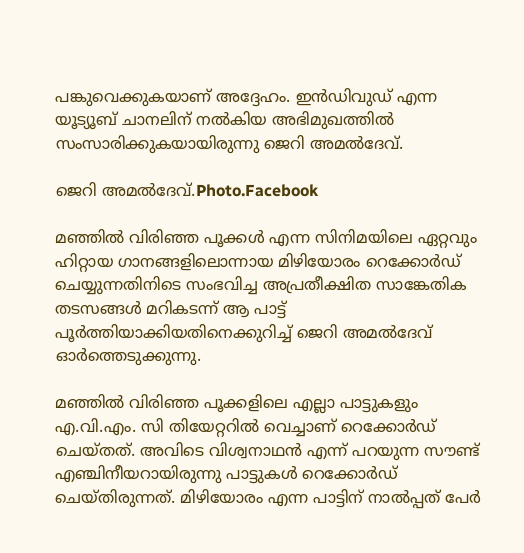പങ്കുവെക്കുകയാണ് അദ്ദേഹം. ഇൻഡിവുഡ് എന്ന യൂട്യൂബ് ചാനലിന് നൽകിയ അഭിമുഖത്തിൽ സംസാരിക്കുകയായിരുന്നു ജെറി അമൽദേവ്.

ജെറി അമൽദേവ്.Photo.Facebook

മഞ്ഞിൽ വിരിഞ്ഞ പൂക്കൾ എന്ന സിനിമയിലെ ഏറ്റവും ഹിറ്റായ ഗാനങ്ങളിലൊന്നായ മിഴിയോരം റെക്കോർഡ് ചെയ്യുന്നതിനിടെ സംഭവിച്ച അപ്രതീക്ഷിത സാങ്കേതിക തടസങ്ങൾ മറികടന്ന് ആ പാട്ട് പൂർത്തിയാക്കിയതിനെക്കുറിച്ച് ജെറി അമൽദേവ് ഓർത്തെടുക്കുന്നു.

മഞ്ഞിൽ വിരിഞ്ഞ പൂക്കളിലെ എല്ലാ പാട്ടുകളും എ.വി.എം. സി തിയേറ്ററിൽ വെച്ചാണ് റെക്കോർഡ് ചെയ്തത്. അവിടെ വിശ്വനാഥൻ എന്ന് പറയുന്ന സൗണ്ട് എഞ്ചിനീയറായിരുന്നു പാട്ടുകൾ റെക്കോർഡ് ചെയ്തിരുന്നത്. മിഴിയോരം എന്ന പാട്ടിന് നാൽപ്പത് പേർ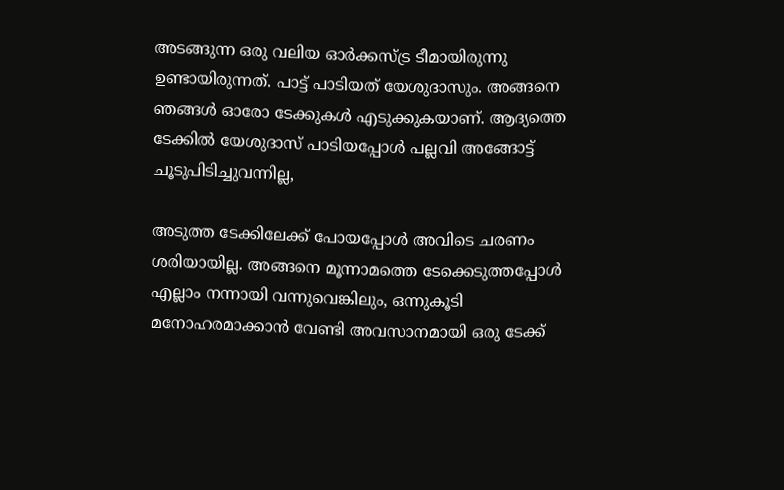അടങ്ങുന്ന ഒരു വലിയ ഓർക്കസ്ട്ര ടീമായിരുന്നു ഉണ്ടായിരുന്നത്. പാട്ട് പാടിയത് യേശുദാസും. അങ്ങനെ ഞങ്ങൾ ഓരോ ടേക്കുകൾ എടുക്കുകയാണ്. ആദ്യത്തെ ടേക്കിൽ യേശുദാസ് പാടിയപ്പോൾ പല്ലവി അങ്ങോട്ട് ചൂടുപിടിച്ചുവന്നില്ല,

അടുത്ത ടേക്കിലേക്ക് പോയപ്പോൾ അവിടെ ചരണം ശരിയായില്ല. അങ്ങനെ മൂന്നാമത്തെ ടേക്കെടുത്തപ്പോൾ എല്ലാം നന്നായി വന്നുവെങ്കിലും, ഒന്നുകൂടി മനോഹരമാക്കാൻ വേണ്ടി അവസാനമായി ഒരു ടേക്ക്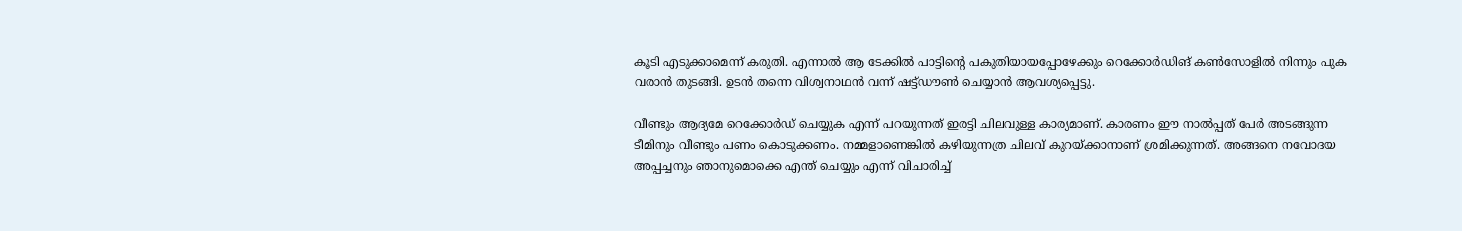കൂടി എടുക്കാമെന്ന് കരുതി. എന്നാൽ ആ ടേക്കിൽ പാട്ടിന്റെ പകുതിയായപ്പോഴേക്കും റെക്കോർഡിങ് കൺസോളിൽ നിന്നും പുക വരാൻ തുടങ്ങി. ഉടൻ തന്നെ വിശ്വനാഥൻ വന്ന് ഷട്ട്ഡൗൺ ചെയ്യാൻ ആവശ്യപ്പെട്ടു.

വീണ്ടും ആദ്യമേ റെക്കോർഡ് ചെയ്യുക എന്ന് പറയുന്നത് ഇരട്ടി ചിലവുള്ള കാര്യമാണ്. കാരണം ഈ നാൽപ്പത് പേർ അടങ്ങുന്ന ടീമിനും വീണ്ടും പണം കൊടുക്കണം. നമ്മളാണെങ്കിൽ കഴിയുന്നത്ര ചിലവ് കുറയ്ക്കാനാണ് ശ്രമിക്കുന്നത്. അങ്ങനെ നവോദയ അപ്പച്ചനും ഞാനുമൊക്കെ എന്ത് ചെയ്യും എന്ന് വിചാരിച്ച്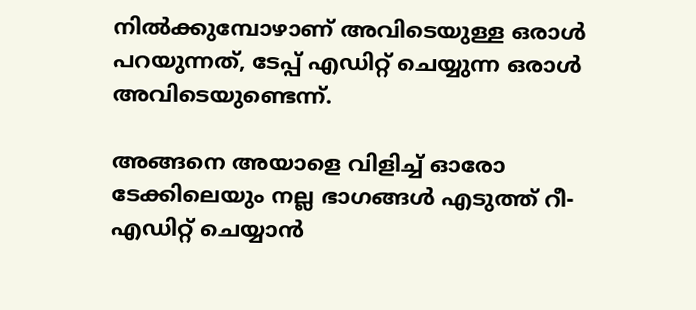നിൽക്കുമ്പോഴാണ് അവിടെയുള്ള ഒരാൾ പറയുന്നത്, ടേപ്പ് എഡിറ്റ് ചെയ്യുന്ന ഒരാൾ അവിടെയുണ്ടെന്ന്.

അങ്ങനെ അയാളെ വിളിച്ച് ഓരോ ടേക്കിലെയും നല്ല ഭാഗങ്ങൾ എടുത്ത് റീ-എഡിറ്റ് ചെയ്യാൻ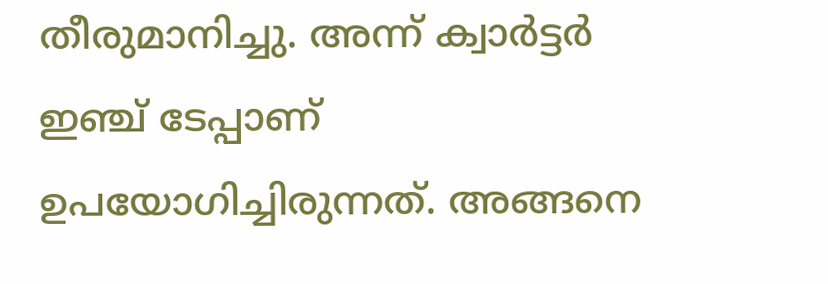തീരുമാനിച്ചു. അന്ന് ക്വാർട്ടർ ഇഞ്ച് ടേപ്പാണ് ഉപയോഗിച്ചിരുന്നത്. അങ്ങനെ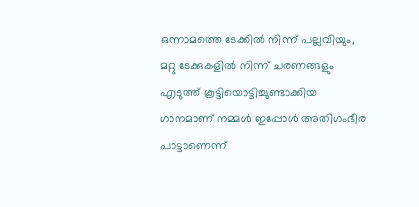ഒന്നാമത്തെ ടേക്കിൽ നിന്ന് പല്ലവിയും, മറ്റു ടേക്കുകളിൽ നിന്ന് ചരണങ്ങളും എടുത്ത് കൂട്ടിയൊട്ടിച്ചുണ്ടാക്കിയ ഗാനമാണ് നമ്മൾ ഇപ്പോൾ അതിഗംഭീര പാട്ടാണെന്ന്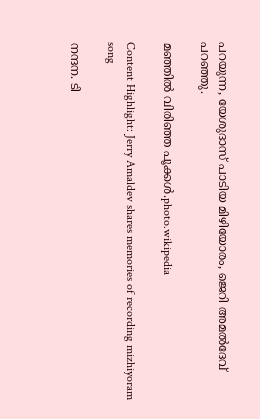പറയുന്ന, യേശുദാസ് പാടിയ മിഴിയോരം, ജെറി അമൽദേവ് പറഞ്ഞു.

മഞ്ഞിൽ വിരിഞ്ഞ പൂക്കൾ.photo.wikipedia

Content Highlight: Jerry Amaldev shares memories of recording mizhiyoram song

നന്ദന. ടി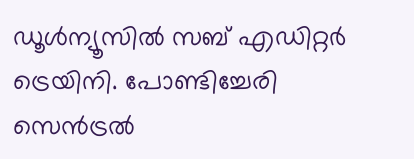ഡൂള്‍ന്യൂസില്‍ സബ് എഡിറ്റര്‍ ട്രെയിനി. പോണ്ടിച്ചേരി സെന്‍ട്രല്‍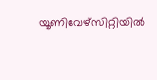യൂണിവേഴ്‌സിറ്റിയില്‍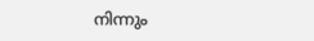നിന്നും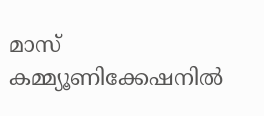മാസ് കമ്മ്യൂണിക്കേഷനില്‍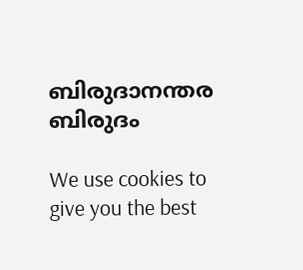ബിരുദാനന്തര ബിരുദം

We use cookies to give you the best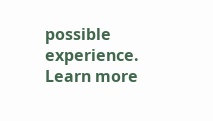possible experience. Learn more